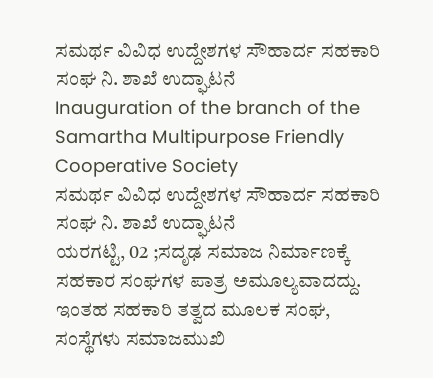ಸಮರ್ಥ ವಿವಿಧ ಉದ್ದೇಶಗಳ ಸೌಹಾರ್ದ ಸಹಕಾರಿ ಸಂಘ ನಿ. ಶಾಖೆ ಉದ್ಘಾಟನೆ
Inauguration of the branch of the Samartha Multipurpose Friendly Cooperative Society
ಸಮರ್ಥ ವಿವಿಧ ಉದ್ದೇಶಗಳ ಸೌಹಾರ್ದ ಸಹಕಾರಿ ಸಂಘ ನಿ. ಶಾಖೆ ಉದ್ಘಾಟನೆ
ಯರಗಟ್ಟಿ, 02 ;ಸದೃಢ ಸಮಾಜ ನಿರ್ಮಾಣಕ್ಕೆ ಸಹಕಾರ ಸಂಘಗಳ ಪಾತ್ರ ಅಮೂಲ್ಯವಾದದ್ದು. ಇಂತಹ ಸಹಕಾರಿ ತತ್ವದ ಮೂಲಕ ಸಂಘ, ಸಂಸ್ಥೆಗಳು ಸಮಾಜಮುಖಿ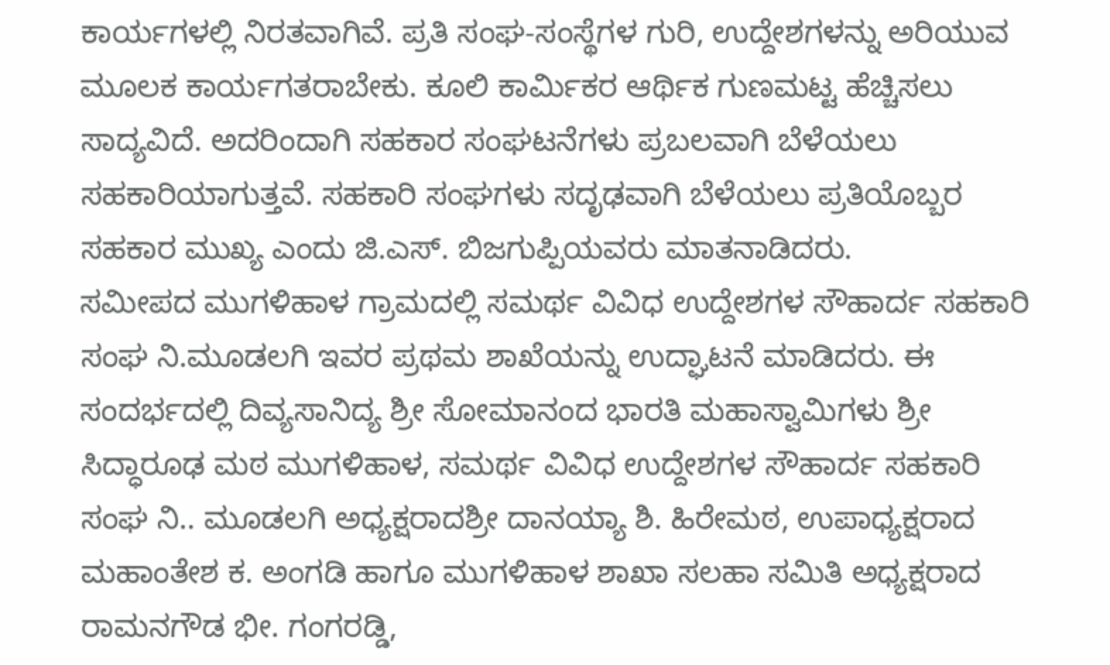ಕಾರ್ಯಗಳಲ್ಲಿ ನಿರತವಾಗಿವೆ. ಪ್ರತಿ ಸಂಘ-ಸಂಸ್ಥೆಗಳ ಗುರಿ, ಉದ್ದೇಶಗಳನ್ನು ಅರಿಯುವ ಮೂಲಕ ಕಾರ್ಯಗತರಾಬೇಕು. ಕೂಲಿ ಕಾರ್ಮಿಕರ ಆರ್ಥಿಕ ಗುಣಮಟ್ಟ ಹೆಚ್ಚಿಸಲು ಸಾದ್ಯವಿದೆ. ಅದರಿಂದಾಗಿ ಸಹಕಾರ ಸಂಘಟನೆಗಳು ಪ್ರಬಲವಾಗಿ ಬೆಳೆಯಲು ಸಹಕಾರಿಯಾಗುತ್ತವೆ. ಸಹಕಾರಿ ಸಂಘಗಳು ಸದೃಢವಾಗಿ ಬೆಳೆಯಲು ಪ್ರತಿಯೊಬ್ಬರ ಸಹಕಾರ ಮುಖ್ಯ ಎಂದು ಜಿ.ಎಸ್. ಬಿಜಗುಪ್ಪಿಯವರು ಮಾತನಾಡಿದರು.
ಸಮೀಪದ ಮುಗಳಿಹಾಳ ಗ್ರಾಮದಲ್ಲಿ ಸಮರ್ಥ ವಿವಿಧ ಉದ್ದೇಶಗಳ ಸೌಹಾರ್ದ ಸಹಕಾರಿ ಸಂಘ ನಿ.ಮೂಡಲಗಿ ಇವರ ಪ್ರಥಮ ಶಾಖೆಯನ್ನು ಉದ್ಘಾಟನೆ ಮಾಡಿದರು. ಈ ಸಂದರ್ಭದಲ್ಲಿ ದಿವ್ಯಸಾನಿದ್ಯ ಶ್ರೀ ಸೋಮಾನಂದ ಭಾರತಿ ಮಹಾಸ್ವಾಮಿಗಳು ಶ್ರೀ ಸಿದ್ಧಾರೂಢ ಮಠ ಮುಗಳಿಹಾಳ, ಸಮರ್ಥ ವಿವಿಧ ಉದ್ದೇಶಗಳ ಸೌಹಾರ್ದ ಸಹಕಾರಿ ಸಂಘ ನಿ.. ಮೂಡಲಗಿ ಅಧ್ಯಕ್ಷರಾದಶ್ರೀ ದಾನಯ್ಯಾ ಶಿ. ಹಿರೇಮಠ, ಉಪಾಧ್ಯಕ್ಷರಾದ ಮಹಾಂತೇಶ ಕ. ಅಂಗಡಿ ಹಾಗೂ ಮುಗಳಿಹಾಳ ಶಾಖಾ ಸಲಹಾ ಸಮಿತಿ ಅಧ್ಯಕ್ಷರಾದ ರಾಮನಗೌಡ ಭೀ. ಗಂಗರಡ್ಡಿ,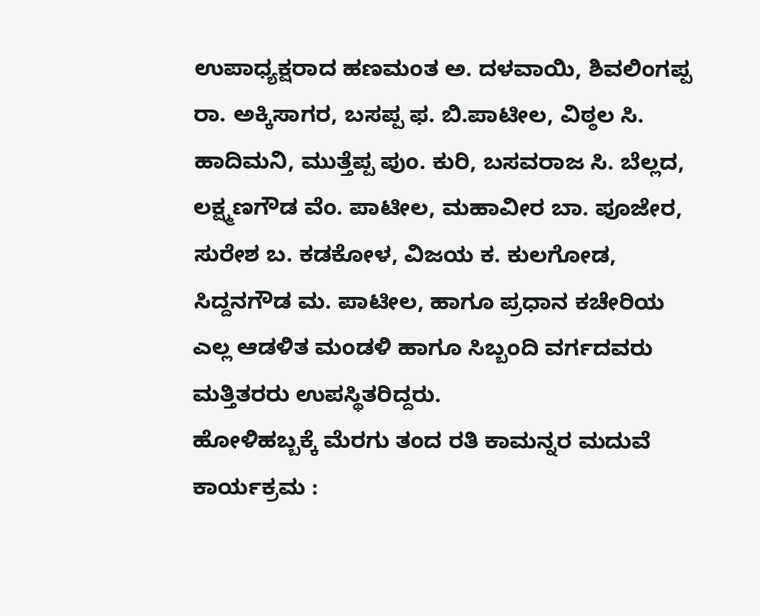ಉಪಾಧ್ಯಕ್ಷರಾದ ಹಣಮಂತ ಅ. ದಳವಾಯಿ, ಶಿವಲಿಂಗಪ್ಪ ರಾ. ಅಕ್ಕಿಸಾಗರ, ಬಸಪ್ಪ ಫ. ಬಿ.ಪಾಟೀಲ, ವಿಠ್ಠಲ ಸಿ. ಹಾದಿಮನಿ, ಮುತ್ತೆಪ್ಪ ಪುಂ. ಕುರಿ, ಬಸವರಾಜ ಸಿ. ಬೆಲ್ಲದ, ಲಕ್ಷ್ಮಣಗೌಡ ವೆಂ. ಪಾಟೀಲ, ಮಹಾವೀರ ಬಾ. ಪೂಜೇರ, ಸುರೇಶ ಬ. ಕಡಕೋಳ, ವಿಜಯ ಕ. ಕುಲಗೋಡ, ಸಿದ್ದನಗೌಡ ಮ. ಪಾಟೀಲ, ಹಾಗೂ ಪ್ರಧಾನ ಕಚೇರಿಯ ಎಲ್ಲ ಆಡಳಿತ ಮಂಡಳಿ ಹಾಗೂ ಸಿಬ್ಬಂದಿ ವರ್ಗದವರು ಮತ್ತಿತರರು ಉಪಸ್ಥಿತರಿದ್ದರು.
ಹೋಳಿಹಬ್ಬಕ್ಕೆ ಮೆರಗು ತಂದ ರತಿ ಕಾಮನ್ನರ ಮದುವೆ ಕಾರ್ಯಕ್ರಮ :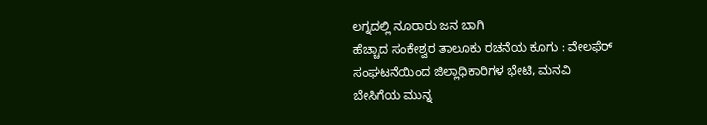ಲಗ್ನದಲ್ಲಿ ನೂರಾರು ಜನ ಬಾಗಿ
ಹೆಚ್ಚಾದ ಸಂಕೇಶ್ವರ ತಾಲೂಕು ರಚನೆಯ ಕೂಗು : ವೇಲಫೆರ್ ಸಂಘಟನೆಯಿಂದ ಜಿಲ್ಲಾಧಿಕಾರಿಗಳ ಭೇಟಿ, ಮನವಿ
ಬೇಸಿಗೆಯ ಮುನ್ನ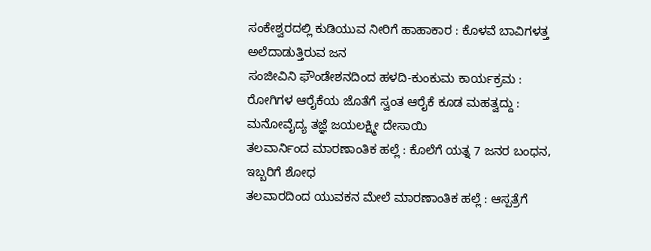ಸಂಕೇಶ್ವರದಲ್ಲಿ ಕುಡಿಯುವ ನೀರಿಗೆ ಹಾಹಾಕಾರ : ಕೊಳವೆ ಬಾವಿಗಳತ್ತ ಅಲೆದಾಡುತ್ತಿರುವ ಜನ
ಸಂಜೀವಿನಿ ಫೌಂಡೇಶನದಿಂದ ಹಳದಿ-ಕುಂಕುಮ ಕಾರ್ಯಕ್ರಮ : ರೋಗಿಗಳ ಆರೈಕೆಯ ಜೊತೆಗೆ ಸ್ವಂತ ಆರೈಕೆ ಕೂಡ ಮಹತ್ವದ್ದು : ಮನೋವೈದ್ಯ ತಜ್ಞೆ ಜಯಲಕ್ಷ್ಮೀ ದೇಸಾಯಿ
ತಲವಾರ್ನಿಂದ ಮಾರಣಾಂತಿಕ ಹಲ್ಲೆ : ಕೊಲೆಗೆ ಯತ್ನ 7 ಜನರ ಬಂಧನ, ಇಬ್ಬರಿಗೆ ಶೋಧ
ತಲವಾರದಿಂದ ಯುವಕನ ಮೇಲೆ ಮಾರಣಾಂತಿಕ ಹಲ್ಲೆ : ಆಸ್ಪತ್ರೆಗೆ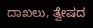ದಾಖಲು, ತ್ವೇಷದ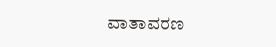ವಾತಾವರಣ